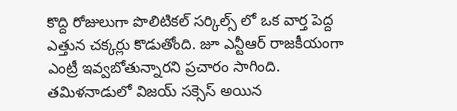కొద్ది రోజులుగా పొలిటికల్ సర్కిల్స్ లో ఒక వార్త పెద్ద ఎత్తున చక్కర్లు కొడుతోంది. జూ ఎన్టీఆర్ రాజకీయంగా ఎంట్రీ ఇవ్వబోతున్నారని ప్రచారం సాగింది. తమిళనాడులో విజయ్ సక్సెస్ అయిన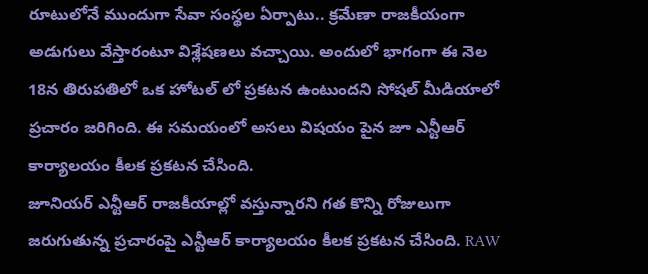రూటులోనే ముందుగా సేవా సంస్థల ఏర్పాటు.. క్రమేణా రాజకీయంగా అడుగులు వేస్తారంటూ విశ్లేషణలు వచ్చాయి. అందులో భాగంగా ఈ నెల 18న తిరుపతిలో ఒక హోటల్ లో ప్రకటన ఉంటుందని సోషల్ మీడియాలో ప్రచారం జరిగింది. ఈ సమయంలో అసలు విషయం పైన జూ ఎన్టీఆర్ కార్యాలయం కీలక ప్రకటన చేసింది.
జూనియర్ ఎన్టీఆర్ రాజకీయాల్లో వస్తున్నారని గత కొన్ని రోజులుగా జరుగుతున్న ప్రచారంపై ఎన్టీఆర్ కార్యాలయం కీలక ప్రకటన చేసింది. RAW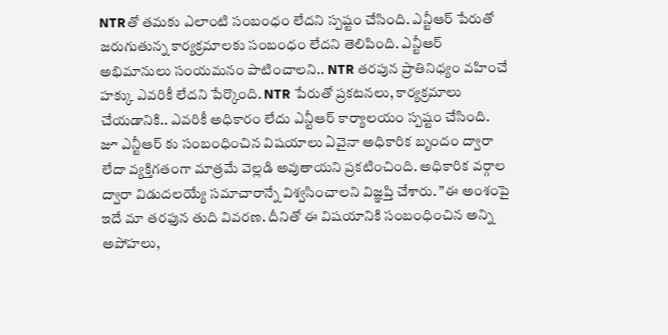NTRతో తమకు ఎలాంటి సంబంధం లేదని స్పష్టం చేసింది. ఎన్టీఆర్ పేరుతో జరుగుతున్న కార్యక్రమాలకు సంబంధం లేదని తెలిపింది. ఎన్టీఆర్ అభిమానులు సంయమనం పాటించాలని.. NTR తరపున ప్రాతినిధ్యం వహించే హక్కు ఎవరికీ లేదని పేర్కొంది. NTR పేరుతో ప్రకటనలు, కార్యక్రమాలు చేయడానికి.. ఎవరికీ అధికారం లేదు ఎన్టీఆర్ కార్యాలయం స్పష్టం చేసింది.
జూ ఎన్టీఆర్ కు సంబంధించిన విషయాలు ఏవైనా అధికారిక బృందం ద్వారా లేదా వ్యక్తిగతంగా మాత్రమే వెల్లడి అవుతాయని ప్రకటించింది. అధికారిక వర్గాల ద్వారా విడుదలయ్యే సమాచారాన్నే విశ్వసించాలని విజ్ఞప్తి చేశారు. ”ఈ అంశంపై ఇదే మా తరఫున తుది వివరణ. దీనితో ఈ విషయానికి సంబంధించిన అన్ని అపోహలు,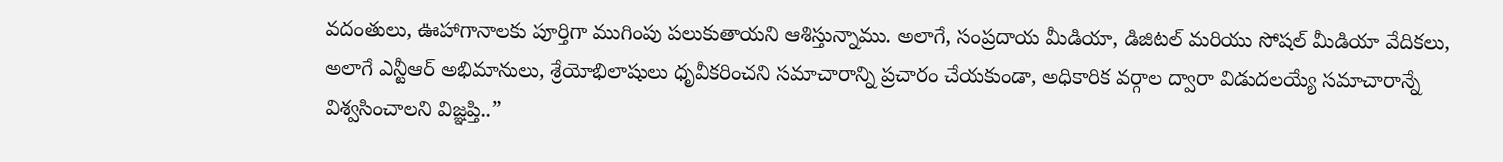వదంతులు, ఊహాగానాలకు పూర్తిగా ముగింపు పలుకుతాయని ఆశిస్తున్నాము. అలాగే, సంప్రదాయ మీడియా, డిజిటల్ మరియు సోషల్ మీడియా వేదికలు, అలాగే ఎన్టీఆర్ అభిమానులు, శ్రేయోభిలాషులు ధృవీకరించని సమాచారాన్ని ప్రచారం చేయకుండా, అధికారిక వర్గాల ద్వారా విడుదలయ్యే సమాచారాన్నే విశ్వసించాలని విజ్ఞప్తి..”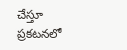చేస్తూ ప్రకటనలో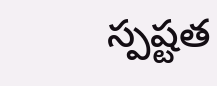స్పష్టత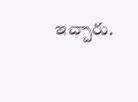ఇచ్చారు.